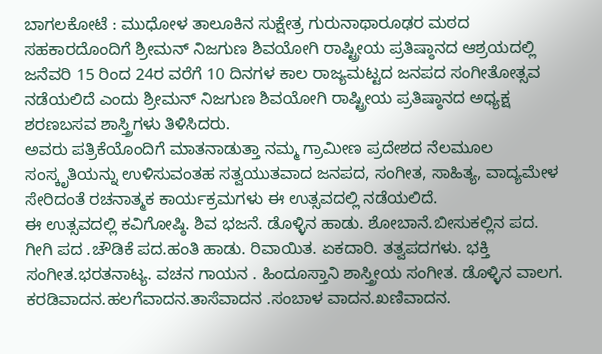ಬಾಗಲಕೋಟೆ : ಮುಧೋಳ ತಾಲೂಕಿನ ಸುಕ್ಷೇತ್ರ ಗುರುನಾಥಾರೂಢರ ಮಠದ ಸಹಕಾರದೊಂದಿಗೆ ಶ್ರೀಮನ್ ನಿಜಗುಣ ಶಿವಯೋಗಿ ರಾಷ್ಟ್ರೀಯ ಪ್ರತಿಷ್ಠಾನದ ಆಶ್ರಯದಲ್ಲಿ ಜನೆವರಿ 15 ರಿಂದ 24ರ ವರೆಗೆ 10 ದಿನಗಳ ಕಾಲ ರಾಜ್ಯಮಟ್ಟದ ಜನಪದ ಸಂಗೀತೋತ್ಸವ ನಡೆಯಲಿದೆ ಎಂದು ಶ್ರೀಮನ್ ನಿಜಗುಣ ಶಿವಯೋಗಿ ರಾಷ್ಟ್ರೀಯ ಪ್ರತಿಷ್ಠಾನದ ಅಧ್ಯಕ್ಷ ಶರಣಬಸವ ಶಾಸ್ತ್ರಿಗಳು ತಿಳಿಸಿದರು.
ಅವರು ಪತ್ರಿಕೆಯೊಂದಿಗೆ ಮಾತನಾಡುತ್ತಾ ನಮ್ಮ ಗ್ರಾಮೀಣ ಪ್ರದೇಶದ ನೆಲಮೂಲ ಸಂಸ್ಕೃತಿಯನ್ನು ಉಳಿಸುವಂತಹ ಸತ್ವಯುತವಾದ ಜನಪದ, ಸಂಗೀತ, ಸಾಹಿತ್ಯ, ವಾದ್ಯಮೇಳ ಸೇರಿದಂತೆ ರಚನಾತ್ಮಕ ಕಾರ್ಯಕ್ರಮಗಳು ಈ ಉತ್ಸವದಲ್ಲಿ ನಡೆಯಲಿದೆ.
ಈ ಉತ್ಸವದಲ್ಲಿ ಕವಿಗೋಷ್ಠಿ. ಶಿವ ಭಜನೆ. ಡೊಳ್ಳಿನ ಹಾಡು. ಶೋಬಾನೆ.ಬೀಸುಕಲ್ಲಿನ ಪದ. ಗೀಗಿ ಪದ .ಚೌಡಿಕೆ ಪದ.ಹಂತಿ ಹಾಡು. ರಿವಾಯಿತ. ಏಕದಾರಿ. ತತ್ವಪದಗಳು. ಭಕ್ತಿ ಸಂಗೀತ.ಭರತನಾಟ್ಯ. ವಚನ ಗಾಯನ . ಹಿಂದೂಸ್ತಾನಿ ಶಾಸ್ತ್ರೀಯ ಸಂಗೀತ. ಡೊಳ್ಳಿನ ವಾಲಗ. ಕರಡಿವಾದನ.ಹಲಗೆವಾದನ.ತಾಸೆವಾದನ .ಸಂಬಾಳ ವಾದನ.ಖಣಿವಾದನ.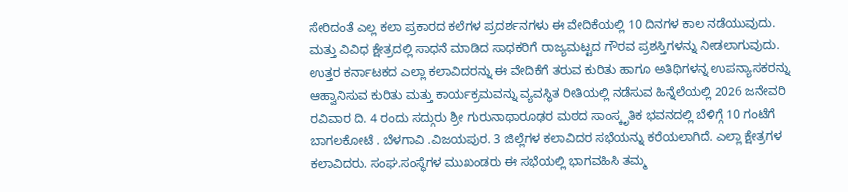ಸೇರಿದಂತೆ ಎಲ್ಲ ಕಲಾ ಪ್ರಕಾರದ ಕಲೆಗಳ ಪ್ರದರ್ಶನಗಳು ಈ ವೇದಿಕೆಯಲ್ಲಿ 10 ದಿನಗಳ ಕಾಲ ನಡೆಯುವುದು. ಮತ್ತು ವಿವಿಧ ಕ್ಷೇತ್ರದಲ್ಲಿ ಸಾಧನೆ ಮಾಡಿದ ಸಾಧಕರಿಗೆ ರಾಜ್ಯಮಟ್ಟದ ಗೌರವ ಪ್ರಶಸ್ತಿಗಳನ್ನು ನೀಡಲಾಗುವುದು. ಉತ್ತರ ಕರ್ನಾಟಕದ ಎಲ್ಲಾ ಕಲಾವಿದರನ್ನು ಈ ವೇದಿಕೆಗೆ ತರುವ ಕುರಿತು ಹಾಗೂ ಅತಿಥಿಗಳನ್ನ ಉಪನ್ಯಾಸಕರನ್ನು ಆಹ್ವಾನಿಸುವ ಕುರಿತು ಮತ್ತು ಕಾರ್ಯಕ್ರಮವನ್ನು ವ್ಯವಸ್ಥಿತ ರೀತಿಯಲ್ಲಿ ನಡೆಸುವ ಹಿನ್ನೆಲೆಯಲ್ಲಿ 2026 ಜನೇವರಿ ರವಿವಾರ ದಿ. 4 ರಂದು ಸದ್ಗುರು ಶ್ರೀ ಗುರುನಾಥಾರೂಢರ ಮಠದ ಸಾಂಸ್ಕೃತಿಕ ಭವನದಲ್ಲಿ ಬೆಳಿಗ್ಗೆ 10 ಗಂಟೆಗೆ ಬಾಗಲಕೋಟೆ . ಬೆಳಗಾವಿ .ವಿಜಯಪುರ. 3 ಜಿಲ್ಲೆಗಳ ಕಲಾವಿದರ ಸಭೆಯನ್ನು ಕರೆಯಲಾಗಿದೆ. ಎಲ್ಲಾ ಕ್ಷೇತ್ರಗಳ ಕಲಾವಿದರು. ಸಂಘ.ಸಂಸ್ಥೆಗಳ ಮುಖಂಡರು ಈ ಸಭೆಯಲ್ಲಿ ಭಾಗವಹಿಸಿ ತಮ್ಮ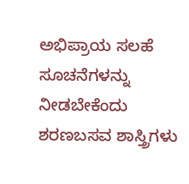ಅಭಿಪ್ರಾಯ ಸಲಹೆ ಸೂಚನೆಗಳನ್ನು ನೀಡಬೇಕೆಂದು ಶರಣಬಸವ ಶಾಸ್ತ್ರಿಗಳು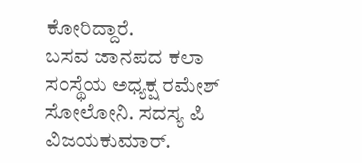ಕೋರಿದ್ದಾರೆ.
ಬಸವ ಜಾನಪದ ಕಲಾ ಸಂಸ್ಥೆಯ ಅಧ್ಯಕ್ಷ ರಮೇಶ್ ಸೋಲೋನಿ. ಸದಸ್ಯ ಪಿ ವಿಜಯಕುಮಾರ್.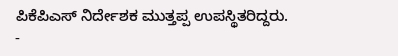ಪಿಕೆಪಿಎಸ್ ನಿರ್ದೇಶಕ ಮುತ್ತಪ್ಪ ಉಪಸ್ಥಿತರಿದ್ದರು.
-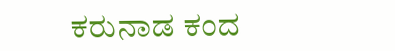ಕರುನಾಡ ಕಂದ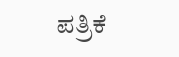ಪತ್ರಿಕೆ